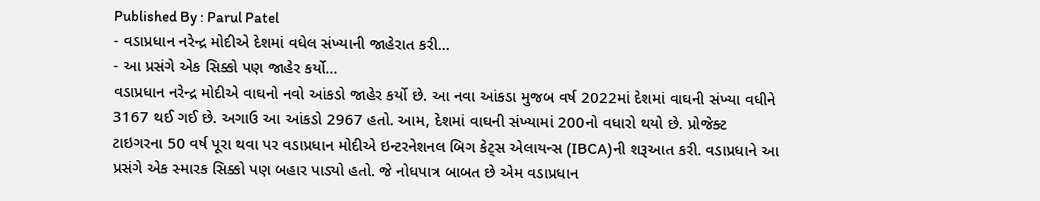Published By : Parul Patel
- વડાપ્રધાન નરેન્દ્ર મોદીએ દેશમાં વધેલ સંખ્યાની જાહેરાત કરી…
- આ પ્રસંગે એક સિક્કો પણ જાહેર કર્યો…
વડાપ્રધાન નરેન્દ્ર મોદીએ વાઘનો નવો આંકડો જાહેર કર્યો છે. આ નવા આંકડા મુજબ વર્ષ 2022માં દેશમાં વાઘની સંખ્યા વધીને 3167 થઈ ગઈ છે. અગાઉ આ આંકડો 2967 હતો. આમ, દેશમાં વાઘની સંખ્યામાં 200નો વધારો થયો છે. પ્રોજેક્ટ ટાઇગરના 50 વર્ષ પૂરા થવા પર વડાપ્રધાન મોદીએ ઇન્ટરનેશનલ બિગ કેટ્સ એલાયન્સ (IBCA)ની શરૂઆત કરી. વડાપ્રધાને આ પ્રસંગે એક સ્મારક સિક્કો પણ બહાર પાડ્યો હતો. જે નોધપાત્ર બાબત છે એમ વડાપ્રધાન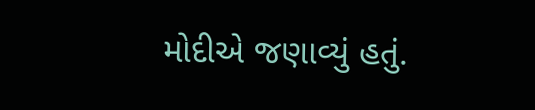મોદીએ જણાવ્યું હતું.